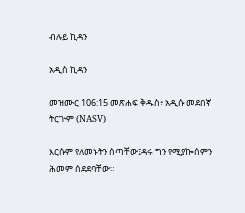ብሉይ ኪዳን

አዲስ ኪዳን

መዝሙር 106:15 መጽሐፍ ቅዱስ፥ አዲሱ መደበኛ ትርጒም (NASV)

እርሱም የለመኑትን ሰጣቸው፤ዳሩ ግን የሚያኰሰምን ሕመም ሰደደባቸው።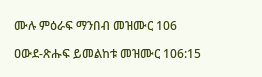ሙሉ ምዕራፍ ማንበብ መዝሙር 106

ዐውደ-ጽሑፍ ይመልከቱ መዝሙር 106:15